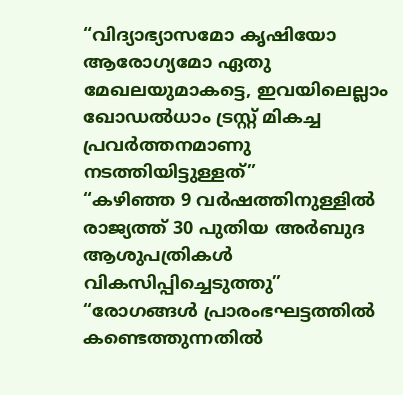“വിദ്യാഭ്യാസമോ കൃഷിയോ ആരോഗ്യമോ ഏതു മേഖലയുമാകട്ടെ, ഇവയിലെല്ലാം ഖോഡൽധാം ട്രസ്റ്റ് മികച്ച പ്രവർത്തനമാണു നടത്തിയിട്ടുള്ളത്”
“കഴിഞ്ഞ 9 വർഷത്തിനുള്ളിൽ രാജ്യത്ത് 30 പുതിയ അർബുദ ആശുപത്രികൾ വികസിപ്പിച്ചെടുത്തു”
“രോഗങ്ങൾ പ്രാരംഭഘട്ടത്തിൽ കണ്ടെത്തുന്നതിൽ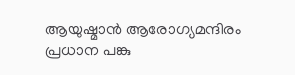ആയുഷ്മാൻ ആരോഗ്യമന്ദിരം പ്രധാന പങ്കു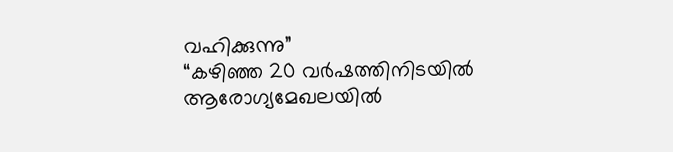വഹിക്കുന്നു”
“കഴിഞ്ഞ 20 വർഷത്തിനിടയിൽ ആരോഗ്യമേഖലയിൽ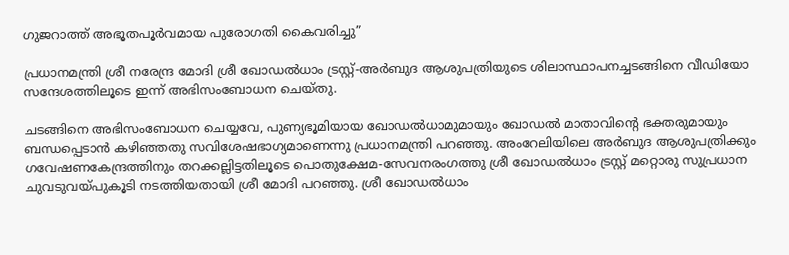ഗുജറാത്ത് അഭൂതപൂർവമായ പുരോഗതി കൈവരിച്ചു”

പ്രധാനമന്ത്രി ശ്രീ നരേന്ദ്ര മോദി ശ്രീ ഖോഡൽധാം ട്രസ്റ്റ്-അർബുദ ആശുപത്രിയുടെ ശിലാസ്ഥാപനച്ചടങ്ങിനെ വീഡിയോ സന്ദേശത്തിലൂടെ ഇന്ന് അഭിസംബോധന ചെയ്തു.

ചടങ്ങിനെ അഭിസംബോധന ചെയ്യവേ, പുണ്യഭൂമിയായ ഖോഡൽധാമുമായും ഖോഡൽ മാതാവിന്റെ ഭക്തരുമായും ബന്ധപ്പെടാൻ കഴിഞ്ഞതു സവിശേഷഭാഗ്യമാണെന്നു പ്രധാനമന്ത്രി പറഞ്ഞു. അംറേലിയിലെ അർബുദ ആശുപത്രിക്കും ഗവേഷണകേന്ദ്രത്തിനും തറക്കല്ലിട്ടതിലൂടെ പൊതുക്ഷേമ-സേവനരംഗത്തു ശ്രീ ഖോഡൽധാം ട്രസ്റ്റ് മറ്റൊരു സുപ്രധാന ചുവടുവയ്പുകൂടി നടത്തിയതായി ശ്രീ മോദി പറഞ്ഞു. ശ്രീ ഖോഡൽധാം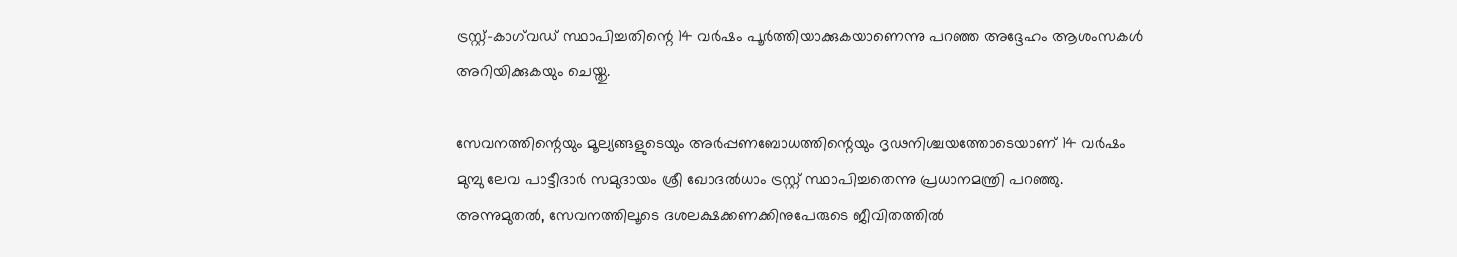ട്രസ്റ്റ്-കാഗ്‌വഡ് സ്ഥാപിച്ചതിന്റെ 14 വർഷം പൂർത്തിയാക്കുകയാണെന്നു പറഞ്ഞ അദ്ദേഹം ആശംസകൾ അറിയിക്കുകയും ചെയ്തു.

സേവനത്തിന്റെയും മൂല്യങ്ങളുടെയും അർപ്പണബോധത്തിന്റെയും ദൃഢനിശ്ചയത്തോടെയാണ് 14 വർഷം മുമ്പു ലേവ പാട്ടീദാർ സമുദായം ശ്രീ ഖോദൽധാം ട്രസ്റ്റ് സ്ഥാപിച്ചതെന്നു പ്രധാനമന്ത്രി പറഞ്ഞു. അന്നുമുതൽ, സേവനത്തിലൂടെ ദശലക്ഷക്കണക്കിനുപേരുടെ ജീവിതത്തിൽ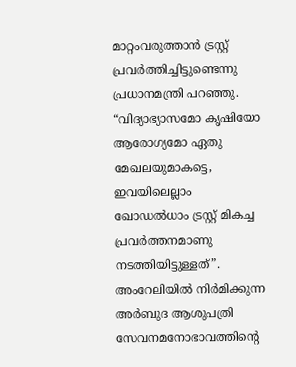മാറ്റംവരുത്താൻ ട്രസ്റ്റ് പ്രവർത്തിച്ചിട്ടുണ്ടെന്നു പ്രധാനമന്ത്രി പറഞ്ഞു. “വിദ്യാഭ്യാസമോ കൃഷിയോ ആരോഗ്യമോ ഏതു മേഖലയുമാകട്ടെ, ഇവയിലെല്ലാം ഖോഡൽധാം ട്രസ്റ്റ് മികച്ച പ്രവർത്തനമാണു നടത്തിയിട്ടുള്ളത്”. അംറേലിയിൽ നിർമിക്കുന്ന അർബുദ ആശുപത്രി സേവനമനോഭാവത്തിന്റെ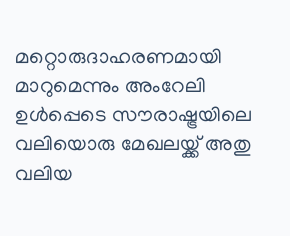മറ്റൊരുദാഹരണമായി മാറുമെന്നും അംറേലി ഉൾപ്പെടെ സൗരാഷ്ട്രയിലെ വലിയൊരു മേഖലയ്ക്ക് അതു വലിയ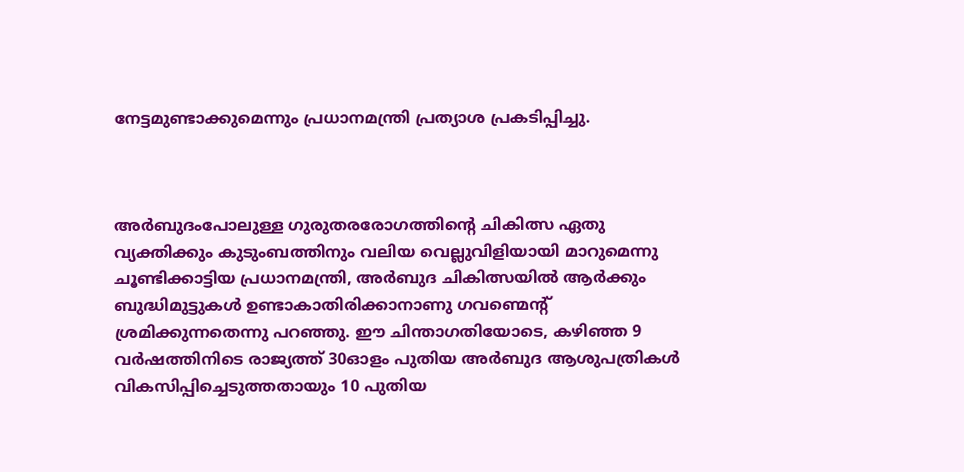നേട്ടമുണ്ടാക്കുമെന്നും പ്രധാനമന്ത്രി പ്രത്യാശ പ്രകടിപ്പിച്ചു.



അർബുദംപോലുള്ള ഗുരുതരരോഗത്തിന്റെ ചികിത്സ ഏതു വ്യക്തിക്കും കുടുംബത്തിനും വലിയ വെല്ലുവിളിയായി മാറുമെന്നു ചൂണ്ടിക്കാട്ടിയ പ്രധാനമന്ത്രി, അർബുദ ചികിത്സയിൽ ആർക്കും ബുദ്ധിമുട്ടുകൾ ഉണ്ടാകാതിരിക്കാനാണു ഗവണ്മെന്റ് ശ്രമിക്കുന്നതെന്നു പറഞ്ഞു. ഈ ചിന്താഗതിയോടെ, കഴിഞ്ഞ 9 വർഷത്തിനി‌ടെ രാജ്യത്ത് 30ഓളം പുതിയ അർബുദ ആശുപത്രികൾ വികസിപ്പിച്ചെടുത്തതായും 10 പുതിയ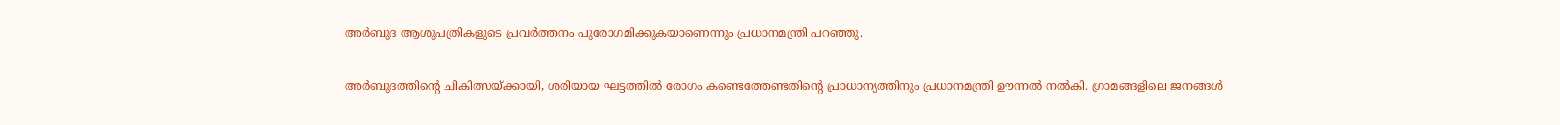അർബുദ ആശുപത്രികളുടെ പ്രവർത്തനം പുരോഗമിക്കുകയാണെന്നും പ്രധാനമന്ത്രി പറഞ്ഞു.

അർബുദത്തിന്റെ ചികിത്സയ്ക്കായി, ശരിയായ ഘട്ടത്തിൽ രോഗം കണ്ടെത്തേണ്ടതിന്റെ പ്രാധാന്യത്തിനും പ്രധാനമന്ത്രി ഊന്നൽ നൽകി. ഗ്രാമങ്ങളിലെ ജനങ്ങൾ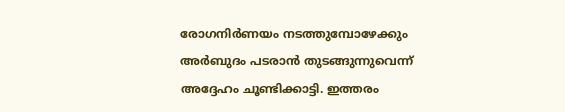രോഗനിർണയം നടത്തുമ്പോഴേക്കും അർബുദം പടരാൻ തുടങ്ങുന്നുവെന്ന് അദ്ദേഹം ചൂണ്ടിക്കാട്ടി. ഇത്തരം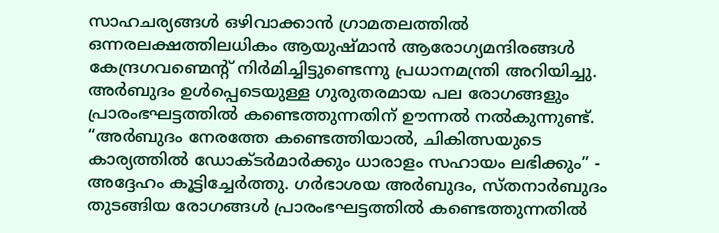സാഹചര്യങ്ങൾ ഒഴിവാക്കാൻ ഗ്രാമതലത്തിൽ ഒന്നരലക്ഷത്തിലധികം ആയുഷ്മാൻ ആരോഗ്യമന്ദിരങ്ങൾ കേന്ദ്രഗവണ്മെന്റ് നിർമിച്ചിട്ടുണ്ടെന്നു പ്രധാനമന്ത്രി അറിയിച്ചു. അർബുദം ഉൾപ്പെടെയുള്ള ഗുരുതരമായ പല രോഗങ്ങളും പ്രാരംഭഘട്ടത്തിൽ കണ്ടെത്തുന്നതിന് ഊന്നൽ നൽകുന്നുണ്ട്. “അർബുദം നേരത്തേ കണ്ടെത്തിയാൽ, ചികിത്സയുടെ കാര്യത്തിൽ ഡോക്ടർമാർക്കും ധാരാളം സഹായം ലഭിക്കും” - അദ്ദേഹം കൂട്ടിച്ചേർത്തു. ഗർഭാശയ അർബുദം, സ്തനാർബുദം തുടങ്ങിയ രോഗങ്ങൾ പ്രാരംഭഘട്ടത്തിൽ കണ്ടെത്തുന്നതിൽ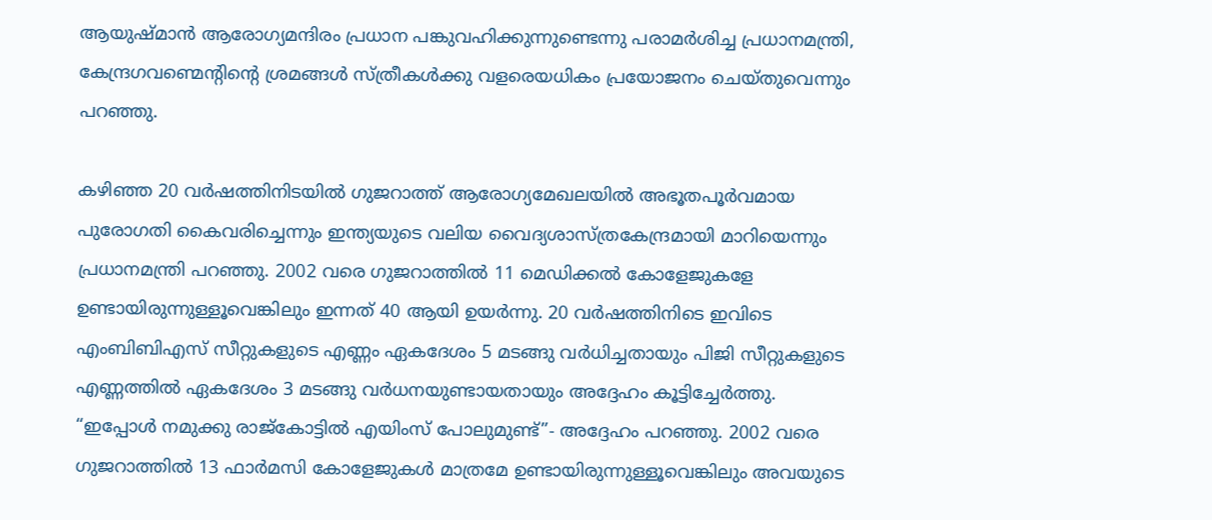ആയുഷ്മാൻ ആരോഗ്യമന്ദിരം പ്രധാന പങ്കുവഹിക്കുന്നുണ്ടെന്നു പരാമർശിച്ച പ്രധാനമന്ത്രി, കേന്ദ്രഗവണ്മെന്റിന്റെ ശ്രമങ്ങൾ സ്ത്രീകൾക്കു വളരെയധികം പ്രയോജനം ചെയ്തുവെന്നും പറഞ്ഞു.

കഴിഞ്ഞ 20 വർഷത്തിനിടയിൽ ഗുജറാത്ത് ആരോഗ്യമേഖലയിൽ അഭൂതപൂർവമായ പുരോഗതി കൈവരിച്ചെന്നും ഇന്ത്യയുടെ വലിയ വൈദ്യശാസ്ത്രകേന്ദ്രമായി മാറിയെന്നും പ്രധാനമന്ത്രി പറഞ്ഞു. 2002 വരെ ഗുജറാത്തിൽ 11 മെഡിക്കൽ കോളേജുകളേ ഉണ്ടായിരുന്നുള്ളൂവെങ്കിലും ഇന്നത് 40 ആയി ഉയർന്നു. 20 വർഷത്തിനിടെ ഇവിടെ എംബിബിഎസ് സീറ്റുകളുടെ എണ്ണം ഏകദേശം 5 മടങ്ങു വർധിച്ചതായും പിജി സീറ്റുകളുടെ എണ്ണത്തിൽ ഏകദേശം 3 മടങ്ങു വർധനയുണ്ടായതായും അദ്ദേഹം കൂട്ടിച്ചേർത്തു. “ഇപ്പോൾ നമുക്കു രാജ്‌കോട്ടിൽ എയിംസ് പോലുമുണ്ട്”- അദ്ദേഹം പറഞ്ഞു. 2002 വരെ ഗുജറാത്തിൽ 13 ഫാർമസി കോളേജുകൾ മാത്രമേ ഉണ്ടായിരുന്നുള്ളൂവെങ്കിലും അവയുടെ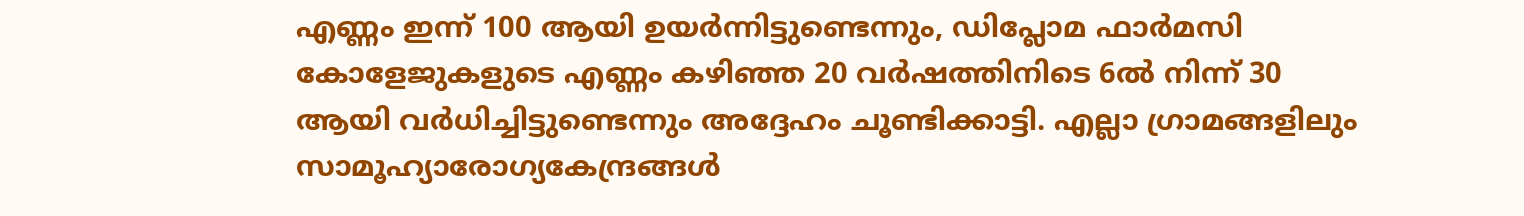എണ്ണം ഇന്ന് 100 ആയി ഉയർന്നിട്ടുണ്ടെന്നും, ഡിപ്ലോമ ഫാർമസി കോളേജുകളുടെ എണ്ണം കഴിഞ്ഞ 20 വർഷത്തിനിടെ 6ൽ നിന്ന് 30 ആയി വർധിച്ചിട്ടുണ്ടെന്നും അദ്ദേഹം ചൂണ്ടിക്കാട്ടി. എല്ലാ ഗ്രാമങ്ങളിലും സാമൂഹ്യാരോഗ്യകേന്ദ്രങ്ങൾ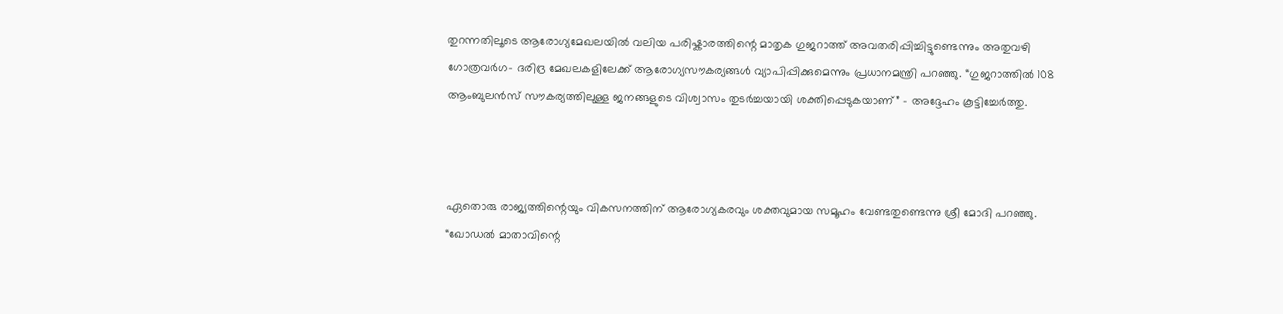തുറന്നതിലൂടെ ആരോഗ്യമേഖലയിൽ വലിയ പരിഷ്കാരത്തിന്റെ മാതൃക ഗുജറാത്ത് അവതരിപ്പിച്ചിട്ടുണ്ടെന്നും അതുവഴി ഗോത്രവർഗ- ദരിദ്ര മേഖലകളിലേക്ക് ആരോഗ്യസൗകര്യങ്ങൾ വ്യാപിപ്പിക്കുമെന്നും പ്രധാനമന്ത്രി പറഞ്ഞു. “ഗുജറാത്തിൽ 108 ആംബുലൻസ് സൗകര്യത്തിലുള്ള ജനങ്ങളുടെ വിശ്വാസം തുടർച്ചയായി ശക്തിപ്പെടുകയാണ്” - അദ്ദേഹം കൂട്ടിച്ചേർത്തു.



ഏതൊരു രാജ്യത്തിന്റെയും വികസനത്തിന് ആരോഗ്യകരവും ശക്തവുമായ സമൂഹം വേണ്ടതുണ്ടെന്നു ശ്രീ മോദി പറഞ്ഞു. “ഖോഡൽ മാതാവിന്റെ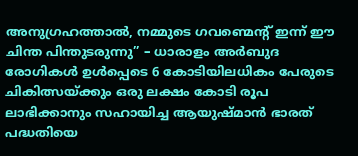അനുഗ്രഹത്താൽ, നമ്മുടെ ഗവണ്മെന്റ് ഇന്ന് ഈ ചിന്ത പിന്തുടരുന്നു” – ധാരാളം അർബുദ രോഗികൾ ഉൾപ്പെടെ 6 കോടിയിലധികം പേരുടെ ചികിത്സയ്ക്കും ഒരു ലക്ഷം കോടി രൂപ ലാഭിക്കാനും സഹായിച്ച ആയുഷ്മാൻ ഭാരത് പദ്ധതിയെ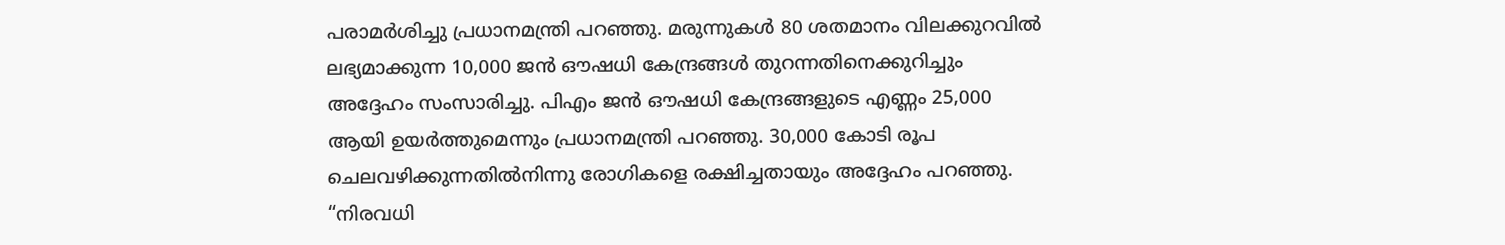പരാമർശിച്ചു പ്രധാനമന്ത്രി പറഞ്ഞു. മരുന്നുകൾ 80 ശതമാനം വിലക്കുറവിൽ ലഭ്യമാക്കുന്ന 10,000 ജൻ ഔഷധി കേന്ദ്രങ്ങൾ തുറന്നതിനെക്കുറിച്ചും അദ്ദേഹം സംസാരിച്ചു. പിഎം ജൻ ഔഷധി കേന്ദ്രങ്ങളുടെ എണ്ണം 25,000 ആയി ഉയർത്തുമെന്നും പ്രധാനമന്ത്രി പറഞ്ഞു. 30,000 കോടി രൂപ ചെലവഴിക്കുന്നതിൽനിന്നു രോഗികളെ രക്ഷിച്ചതായും അദ്ദേഹം പറഞ്ഞു. “നിരവധി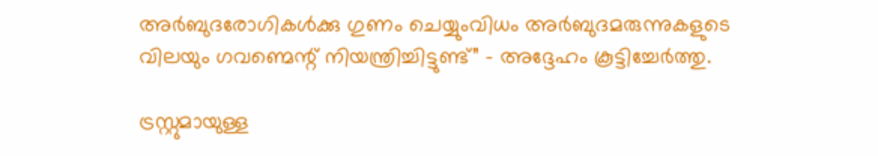അർബുദരോഗികൾക്കു ഗുണം ചെയ്യുംവി‌ധം അർബുദമരുന്നുകളുടെ വിലയും ഗവണ്മെന്റ് നിയന്ത്രിച്ചിട്ടുണ്ട്” - അദ്ദേഹം കൂട്ടിച്ചേർത്തു.

ട്രസ്റ്റുമായുള്ള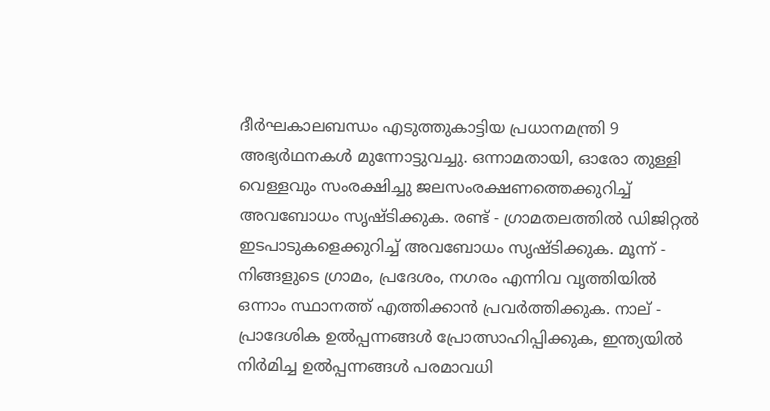ദീർഘകാലബന്ധം എടുത്തുകാട്ടിയ പ്രധാനമന്ത്രി 9 അഭ്യർഥനകൾ മുന്നോട്ടുവച്ചു. ഒന്നാമതായി, ഓരോ തുള്ളി വെള്ളവും സംരക്ഷിച്ചു ജലസംരക്ഷണത്തെക്കുറിച്ച് അവബോധം സൃഷ്ടിക്കുക. രണ്ട് - ഗ്രാമതലത്തിൽ ഡിജിറ്റൽ ഇടപാടുകളെക്കുറിച്ച് അവബോധം സൃഷ്ടിക്കുക. മൂന്ന് - നിങ്ങളുടെ ഗ്രാമം, പ്രദേശം, നഗരം എന്നിവ വൃത്തിയിൽ ഒന്നാം സ്ഥാനത്ത് എത്തിക്കാൻ പ്രവർത്തിക്കുക. നാല് - പ്രാദേശിക ഉൽപ്പന്നങ്ങൾ പ്രോത്സാഹിപ്പിക്കുക, ഇന്ത്യയിൽ നിർമിച്ച ഉൽപ്പന്നങ്ങൾ പരമാവധി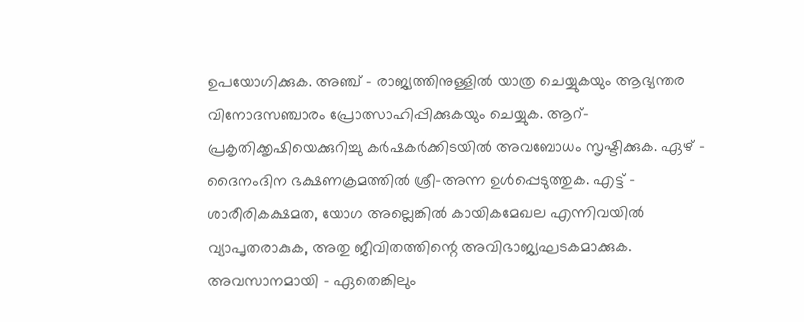ഉപയോഗിക്കുക. അഞ്ച് - രാജ്യത്തിനുള്ളിൽ യാത്ര ചെയ്യുകയും ആഭ്യന്തര വിനോദസഞ്ചാരം പ്രോത്സാഹിപ്പിക്കുകയും ചെയ്യുക. ആറ്- പ്രകൃതിക്കൃഷിയെക്കുറിച്ചു കർഷകർക്കിടയിൽ അവബോധം സൃഷ്ടിക്കുക. ഏഴ് - ദൈനംദിന ഭക്ഷണക്രമത്തിൽ ശ്രീ-അന്ന ഉൾപ്പെടുത്തുക. എട്ട് – ശാരീരികക്ഷമത, യോഗ അല്ലെങ്കിൽ കായികമേഖല എന്നിവയിൽ വ്യാപൃതരാകുക, അതു ജീവിതത്തിന്റെ അവിഭാജ്യഘടകമാക്കുക. അവസാനമായി - ഏതെങ്കിലും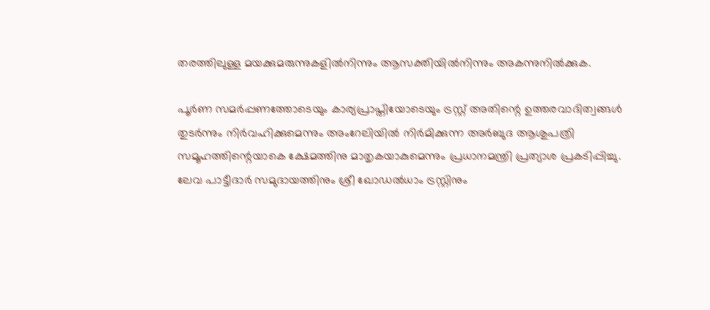തരത്തിലുള്ള മയക്കുമരുന്നുകളിൽനിന്നും ആസക്തിയിൽനിന്നും അകന്നുനിൽക്കുക.

പൂർണ സമർപ്പണത്തോടെയും കാര്യപ്രാപ്തിയോടെയും ട്രസ്റ്റ് അതിന്റെ ഉത്തരവാദിത്വങ്ങൾ തുടർന്നും നിർവഹിക്കുമെന്നും അംറേലിയിൽ നിർമിക്കുന്ന അർബുദ ആശുപത്രി സമൂഹത്തിന്റെയാകെ ക്ഷേമത്തിനു മാതൃകയാകുമെന്നും പ്രധാനമന്ത്രി പ്രത്യാശ പ്രകടിപ്പിച്ചു. ലേവ പാട്ടീദാർ സമുദായത്തിനും ശ്രീ ഖോഡൽധാം ട്രസ്റ്റിനും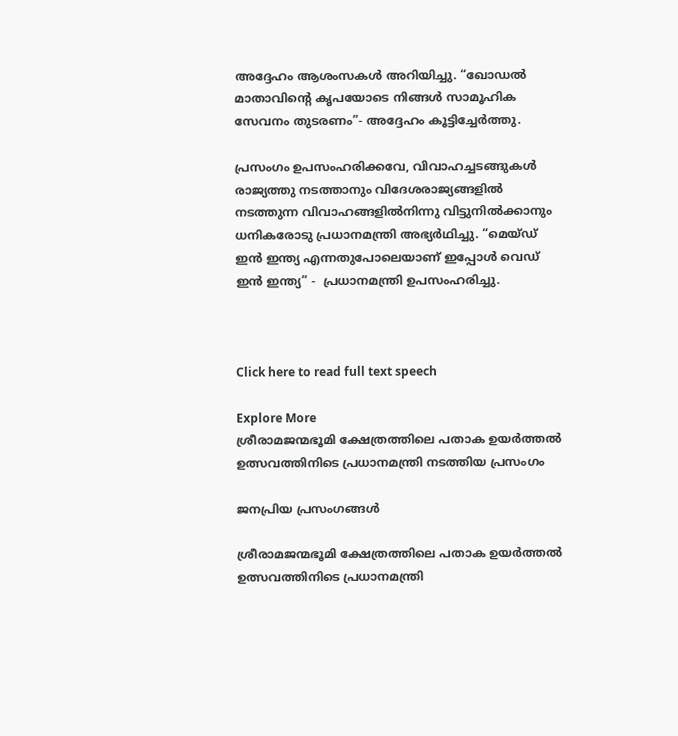അദ്ദേഹം ആശംസകൾ അറിയിച്ചു. “ഖോഡൽ മാതാവിന്റെ കൃപയോടെ നിങ്ങൾ സാമൂഹിക സേവനം തുടരണം”- അദ്ദേഹം കൂട്ടിച്ചേർത്തു.

പ്രസംഗം ഉപസംഹരിക്കവേ, വിവാഹച്ചടങ്ങുകൾ രാജ്യത്തു നടത്താനും വിദേശരാജ്യങ്ങളിൽ നടത്തുന്ന വിവാഹങ്ങളിൽനിന്നു വിട്ടുനിൽക്കാനും ധനികരോടു പ്രധാനമന്ത്രി അഭ്യർഥിച്ചു. “മെയ്ഡ് ഇൻ ഇന്ത്യ എന്നതുപോലെയാണ് ഇപ്പോൾ വെഡ് ഇൻ ഇന്ത്യ” -  പ്രധാനമന്ത്രി ഉപസംഹരിച്ചു.



Click here to read full text speech

Explore More
ശ്രീരാമജന്മഭൂമി ക്ഷേത്രത്തിലെ പതാക ഉയർത്തൽ ഉത്സവത്തിനിടെ പ്രധാനമന്ത്രി നടത്തിയ പ്രസംഗം

ജനപ്രിയ പ്രസംഗങ്ങൾ

ശ്രീരാമജന്മഭൂമി ക്ഷേത്രത്തിലെ പതാക ഉയർത്തൽ ഉത്സവത്തിനിടെ പ്രധാനമന്ത്രി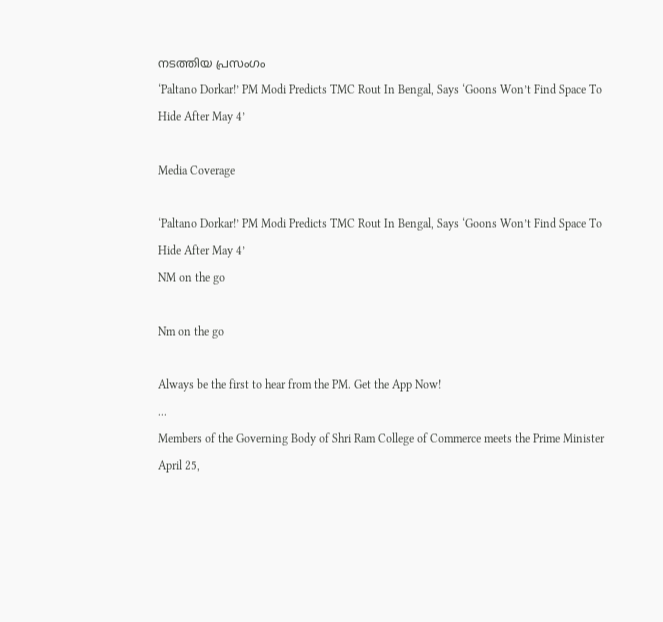നടത്തിയ പ്രസംഗം
‘Paltano Dorkar!’ PM Modi Predicts TMC Rout In Bengal, Says ‘Goons Won’t Find Space To Hide After May 4’

Media Coverage

‘Paltano Dorkar!’ PM Modi Predicts TMC Rout In Bengal, Says ‘Goons Won’t Find Space To Hide After May 4’
NM on the go

Nm on the go

Always be the first to hear from the PM. Get the App Now!
...
Members of the Governing Body of Shri Ram College of Commerce meets the Prime Minister
April 25,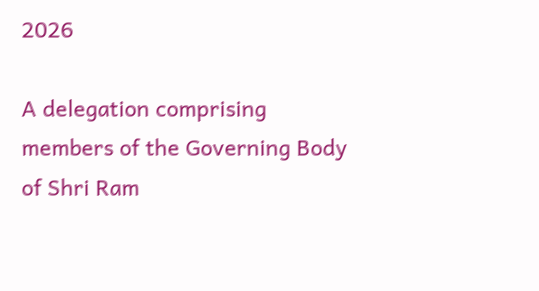2026

A delegation comprising members of the Governing Body of Shri Ram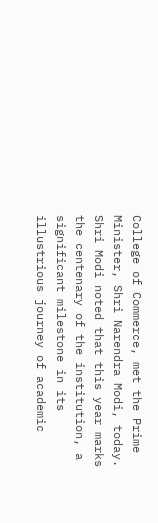College of Commerce, met the Prime Minister, Shri Narendra Modi, today. Shri Modi noted that this year marks the centenary of the institution, a significant milestone in its illustrious journey of academic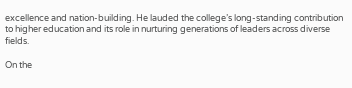excellence and nation-building. He lauded the college’s long-standing contribution to higher education and its role in nurturing generations of leaders across diverse fields.

On the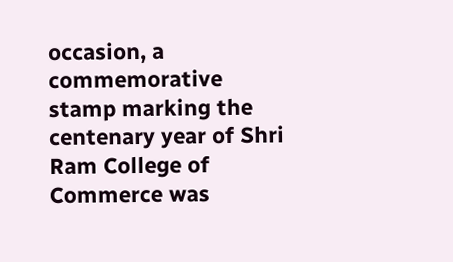occasion, a commemorative stamp marking the centenary year of Shri Ram College of Commerce was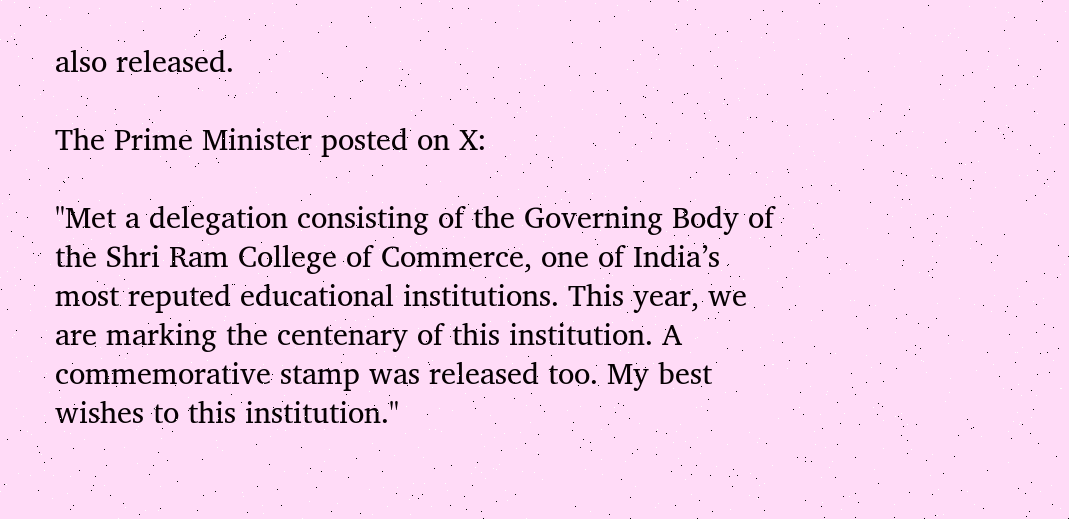also released.

The Prime Minister posted on X:

"Met a delegation consisting of the Governing Body of the Shri Ram College of Commerce, one of India’s most reputed educational institutions. This year, we are marking the centenary of this institution. A commemorative stamp was released too. My best wishes to this institution."